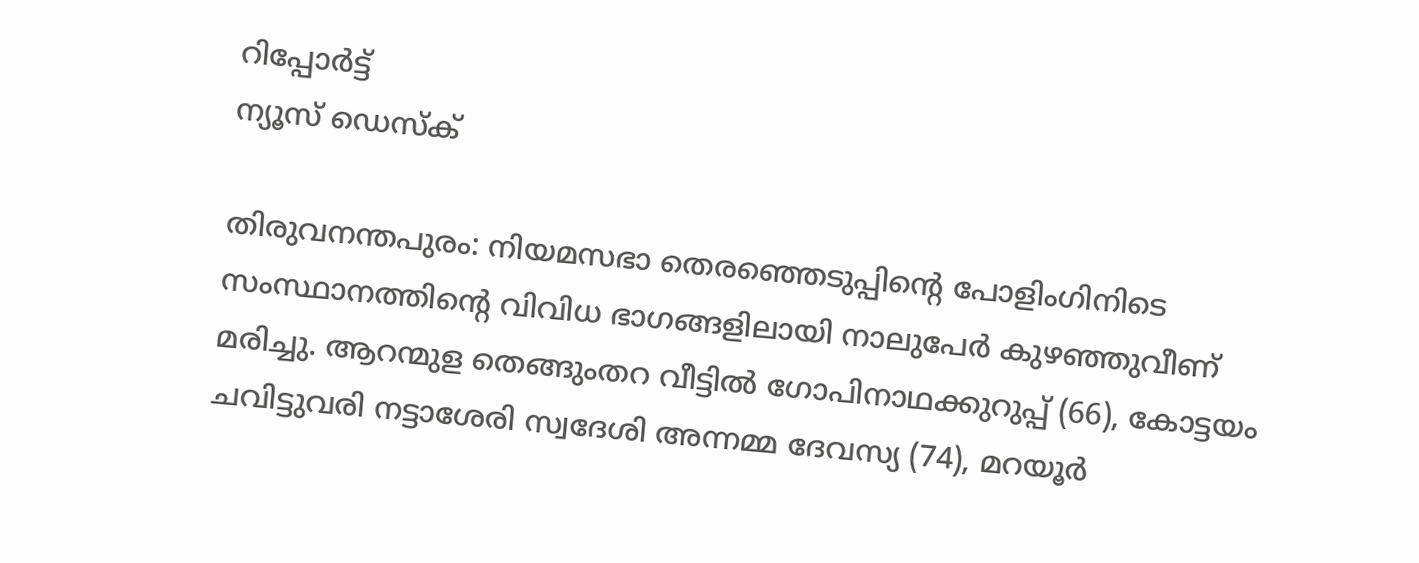റിപ്പോര്‍ട്ട്
ന്യൂസ് ഡെസ്ക്

തിരുവനന്തപുരം: നിയമസഭാ തെരഞ്ഞെടുപ്പിന്റെ പോളിംഗിനിടെ സംസ്ഥാനത്തിന്റെ വിവിധ ഭാഗങ്ങളിലായി നാലുപേര്‍ കുഴഞ്ഞുവീണ് മരിച്ചു. ആറന്മുള തെങ്ങുംതറ വീട്ടില്‍ ഗോപിനാഥക്കുറുപ്പ് (66), കോട്ടയം ചവിട്ടുവരി നട്ടാശേരി സ്വദേശി അന്നമ്മ ദേവസ്യ (74), മറയൂര്‍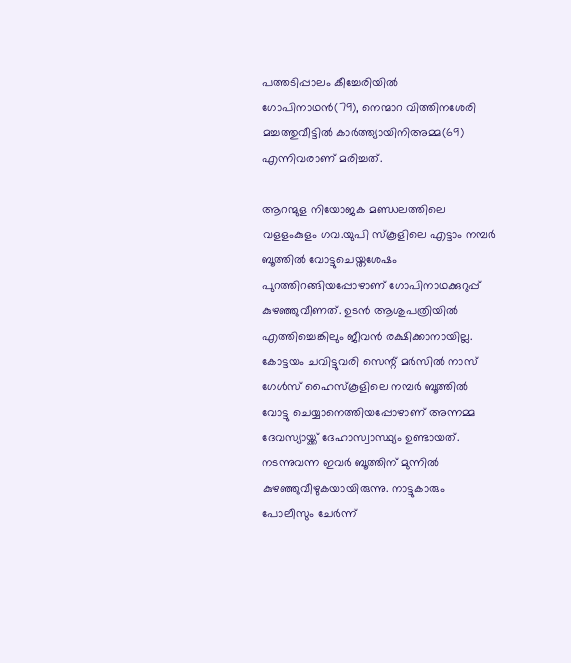പത്തടിപ്പാലം കീച്ചേരിയില്‍ ഗോപിനാഥന്‍(79), നെന്മാറ വിത്തിനശേരി മച്ചത്തുവീട്ടില്‍ കാര്‍ത്ത്യായിനിഅമ്മ(69) എന്നിവരാണ് മരിച്ചത്.

ആറന്മുള നിയോജക മണ്ഡലത്തിലെ വളളംകുളം ഗവ.യുപി സ്‌കൂളിലെ എട്ടാം നമ്പര്‍ ബൂത്തില്‍ വോട്ടുചെയ്തശേഷം പുറത്തിറങ്ങിയപ്പോഴാണ് ഗോപിനാഥക്കുറുപ്പ് കുഴഞ്ഞുവീണത്. ഉടന്‍ ആശുപത്രിയില്‍ എത്തിച്ചെങ്കിലും ജീവന്‍ രക്ഷിക്കാനായില്ല. കോട്ടയം ചവിട്ടുവരി സെന്റ് മര്‍സില്‍ നാസ് ഗേള്‍സ് ഹൈസ്‌കൂളിലെ നമ്പര്‍ ബൂത്തില്‍ വോട്ടു ചെയ്യാനെത്തിയപ്പോഴാണ് അന്നമ്മ ദേവസ്യായ്ക്ക് ദേഹാസ്വാസ്ഥ്യം ഉണ്ടായത്. നടന്നുവന്ന ഇവര്‍ ബൂത്തിന് മുന്നില്‍ കുഴഞ്ഞുവീഴുകയായിരുന്നു. നാട്ടുകാരും പോലീസും ചേര്‍ന്ന്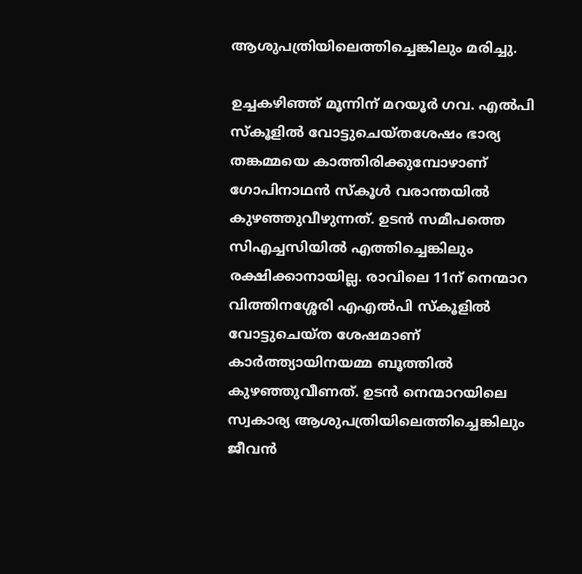ആശുപത്രിയിലെത്തിച്ചെങ്കിലും മരിച്ചു.

ഉച്ചകഴിഞ്ഞ് മൂന്നിന് മറയൂര്‍ ഗവ. എല്‍പി സ്‌കൂളില്‍ വോട്ടുചെയ്തശേഷം ഭാര്യ തങ്കമ്മയെ കാത്തിരിക്കുമ്പോഴാണ് ഗോപിനാഥന്‍ സ്‌കൂള്‍ വരാന്തയില്‍ കുഴഞ്ഞുവീഴുന്നത്. ഉടന്‍ സമീപത്തെ സിഎച്ചസിയില്‍ എത്തിച്ചെങ്കിലും രക്ഷിക്കാനായില്ല. രാവിലെ 11ന് നെന്മാറ വിത്തിനശ്ശേരി എഎല്‍പി സ്‌കൂളില്‍ വോട്ടുചെയ്ത ശേഷമാണ് കാര്‍ത്ത്യായിനയമ്മ ബൂത്തില്‍ കുഴഞ്ഞുവീണത്. ഉടന്‍ നെന്മാറയിലെ സ്വകാര്യ ആശുപത്രിയിലെത്തിച്ചെങ്കിലും ജീവന്‍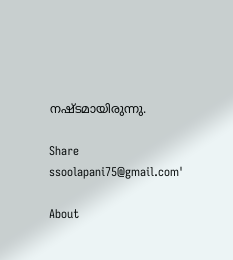നഷ്ടമായിരുന്നു.

Share
ssoolapani75@gmail.com'

About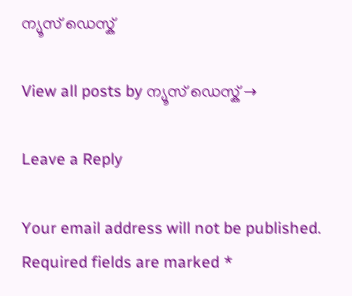ന്യൂസ് ഡെസ്ക്

View all posts by ന്യൂസ് ഡെസ്ക് →

Leave a Reply

Your email address will not be published. Required fields are marked *